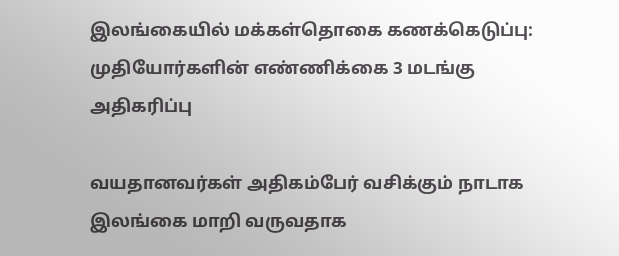இலங்கையில் மக்கள்தொகை கணக்கெடுப்பு: முதியோர்களின் எண்ணிக்கை 3 மடங்கு அதிகரிப்பு

வயதானவர்கள் அதிகம்பேர் வசிக்கும் நாடாக இலங்கை மாறி வருவதாக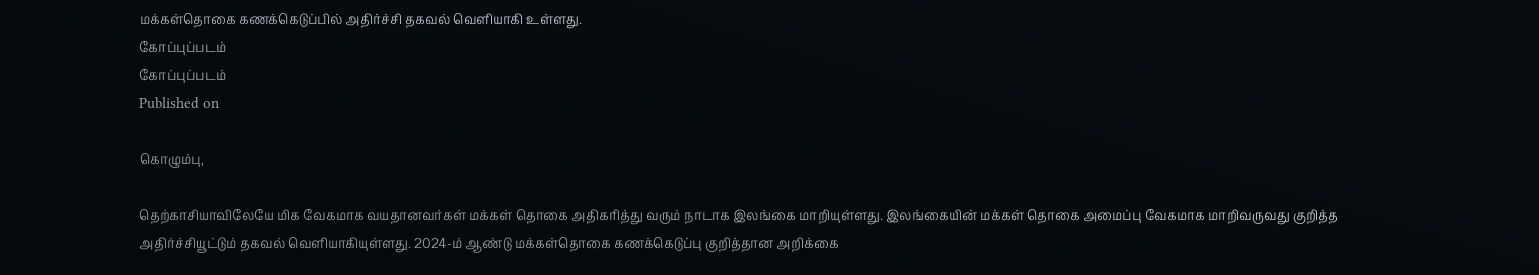மக்கள்தொகை கணக்கெடுப்பில் அதிர்ச்சி தகவல் வெளியாகி உள்ளது.
கோப்புப்படம்
கோப்புப்படம்
Published on

கொழும்பு,

தெற்காசியாவிலேயே மிக வேகமாக வயதானவர்கள் மக்கள் தொகை அதிகரித்து வரும் நாடாக இலங்கை மாறியுள்ளது. இலங்கையின் மக்கள் தொகை அமைப்பு வேகமாக மாறிவருவது குறித்த அதிர்ச்சியூட்டும் தகவல் வெளியாகியுள்ளது. 2024-ம் ஆண்டு மக்கள்தொகை கணக்கெடுப்பு குறித்தான அறிக்கை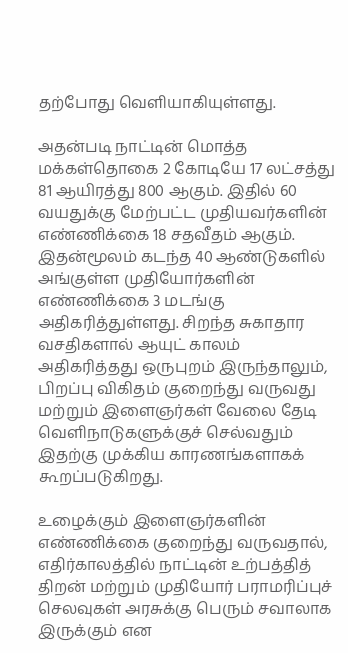தற்போது வெளியாகியுள்ளது.

அதன்படி நாட்டின் மொத்த மக்கள்தொகை 2 கோடியே 17 லட்சத்து 81 ஆயிரத்து 800 ஆகும். இதில் 60 வயதுக்கு மேற்பட்ட முதியவர்களின் எண்ணிக்கை 18 சதவீதம் ஆகும். இதன்மூலம் கடந்த 40 ஆண்டுகளில் அங்குள்ள முதியோர்களின் எண்ணிக்கை 3 மடங்கு அதிகரித்துள்ளது. சிறந்த சுகாதார வசதிகளால் ஆயுட் காலம் அதிகரித்தது ஒருபுறம் இருந்தாலும், பிறப்பு விகிதம் குறைந்து வருவது மற்றும் இளைஞர்கள் வேலை தேடி வெளிநாடுகளுக்குச் செல்வதும் இதற்கு முக்கிய காரணங்களாகக் கூறப்படுகிறது.

உழைக்கும் இளைஞர்களின் எண்ணிக்கை குறைந்து வருவதால், எதிர்காலத்தில் நாட்டின் உற்பத்தித் திறன் மற்றும் முதியோர் பராமரிப்புச் செலவுகள் அரசுக்கு பெரும் சவாலாக இருக்கும் என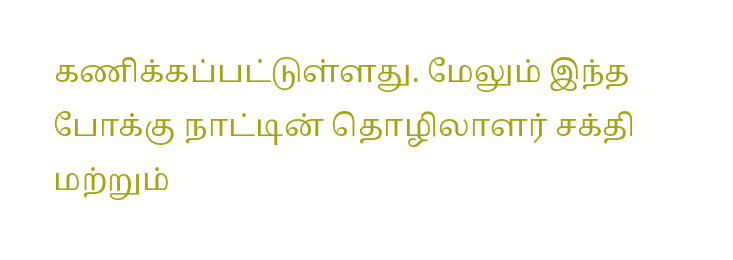கணிக்கப்பட்டுள்ளது. மேலும் இந்த போக்கு நாட்டின் தொழிலாளர் சக்தி மற்றும்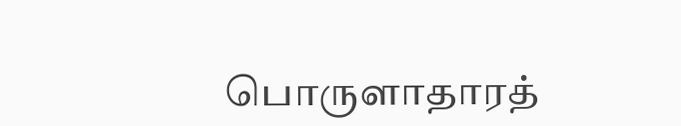பொருளாதாரத்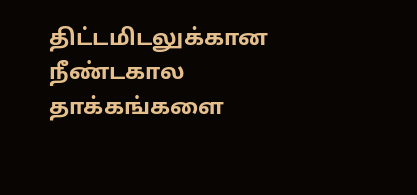திட்டமிடலுக்கான நீண்டகால தாக்கங்களை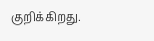குறிக்கிறது.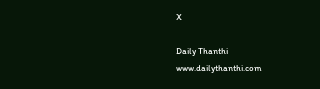X

Daily Thanthi
www.dailythanthi.com